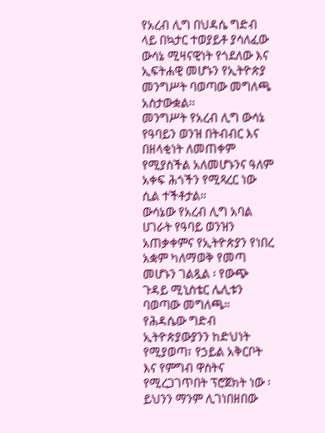የአረብ ሊግ በህዳሴ ግድብ ላይ በኳታር ተወያይቶ ያሳለፈው ውሳኔ ሚዛናዊነት የጎደለው እና ኢፍትሐዊ መሆኑን የኢትዮጵያ መንግሥት ባወጣው መግለጫ አስታውቋል፡፡
መንግሥት የአረብ ሊግ ውሳኔ የዓባይን ወንዝ በትብብር እና በዘላቂነት ለመጠቀም የሚያስችል አለመሆኑንና ዓለም አቀፍ ሕጎችን የሚጻረር ነው ሲል ተችቶታል።
ውሳኔው የአረብ ሊግ አባል ሀገራት የዓባይ ወንዝን አጠቃቀምና የኢትዮጵያን የነበረ አቋም ካለማወቅ የመጣ መሆኑን ገልጿል ፡ የውጭ ጉዳይ ሚኒስቴር ሌሊቱን ባወጣው መግለጫ።
የሕዳሴው ግድብ ኢትዮጵያውያንን ከድህነት የሚያወጣ፣ የኃይል አቅርቦት እና የምግብ ዋስትና የሚረጋገጥበት ፕሮጀክት ነው ፡ ይህንን ማንም ሊገነበዘበው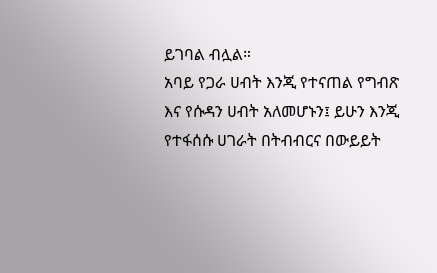ይገባል ብሏል።
አባይ የጋራ ሀብት እንጂ የተናጠል የግብጽ እና የሱዳን ሀብት አለመሆኑን፤ ይሁን እንጂ የተፋሰሱ ሀገራት በትብብርና በውይይት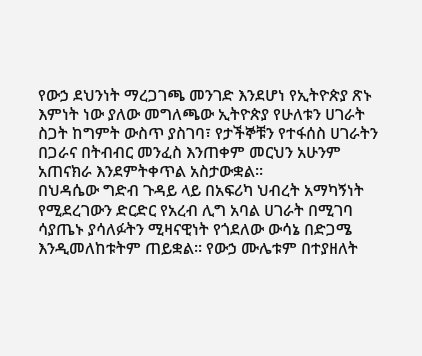የውኃ ደህንነት ማረጋገጫ መንገድ እንደሆነ የኢትዮጵያ ጽኑ እምነት ነው ያለው መግለጫው ኢትዮጵያ የሁለቱን ሀገራት ስጋት ከግምት ውስጥ ያስገባ፣ የታችኞቹን የተፋሰስ ሀገራትን በጋራና በትብብር መንፈስ እንጠቀም መርህን አሁንም አጠናክራ እንደምትቀጥል አስታውቋል፡፡
በህዳሴው ግድብ ጉዳይ ላይ በአፍሪካ ህብረት አማካኝነት የሚደረገውን ድርድር የአረብ ሊግ አባል ሀገራት በሚገባ ሳያጤኑ ያሳለፉትን ሚዛናዊነት የጎደለው ውሳኔ በድጋሜ እንዲመለከቱትም ጠይቋል፡፡ የውኃ ሙሌቱም በተያዘለት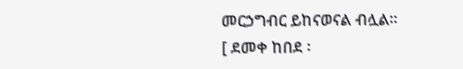መርኃግብር ይከናወናል ብሏል።
[ ደመቀ ከበደ ፡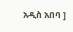አዲስ አበባ ]